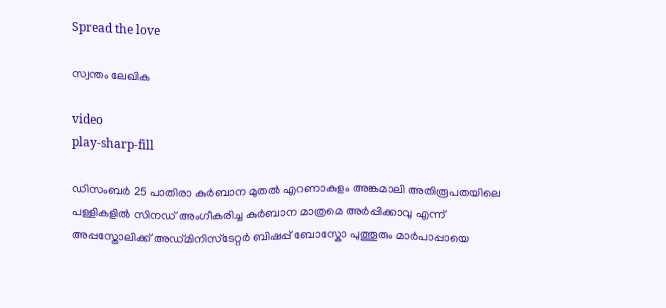Spread the love

സ്വന്തം ലേഖിക

video
play-sharp-fill

ഡിസംബര്‍ 25 പാതിരാ കുര്‍ബാന മുതല്‍ എറണാകുളം അങ്കമാലി അതിരൂപതയിലെ പള്ളികളില്‍ സിനഡ് അംഗീകരിച്ച കുര്‍ബാന മാത്രമെ അര്‍പ്പിക്കാവു എന്ന് അപ്പസ്തോലിക്ക് അഡ്മിനിസ്ടേറ്റര്‍ ബിഷപ്പ് ബോസ്കോ പുത്തൂരും മാര്‍പാപ്പായെ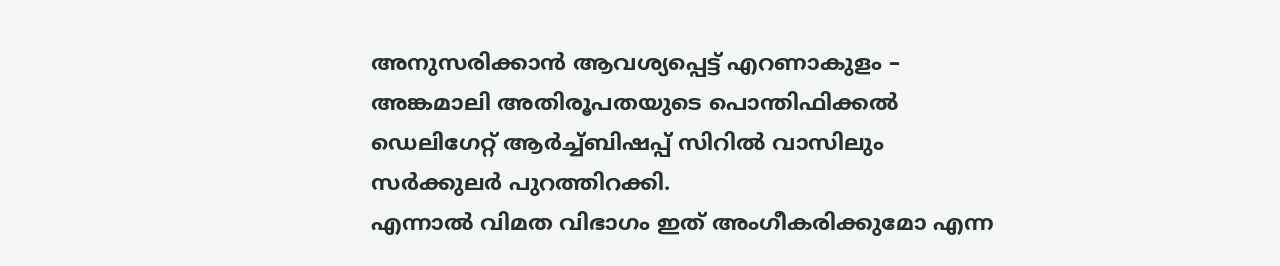അനുസരിക്കാൻ ആവശ്യപ്പെട്ട് എറണാകുളം – അങ്കമാലി അതിരൂപതയുടെ പൊന്തിഫിക്കല്‍ ഡെലിഗേറ്റ് ആര്‍ച്ച്‌ബിഷപ്പ് സിറില്‍ വാസിലും സര്‍ക്കുലര്‍ പുറത്തിറക്കി.
എന്നാല്‍ വിമത വിഭാഗം ഇത് അംഗീകരിക്കുമോ എന്ന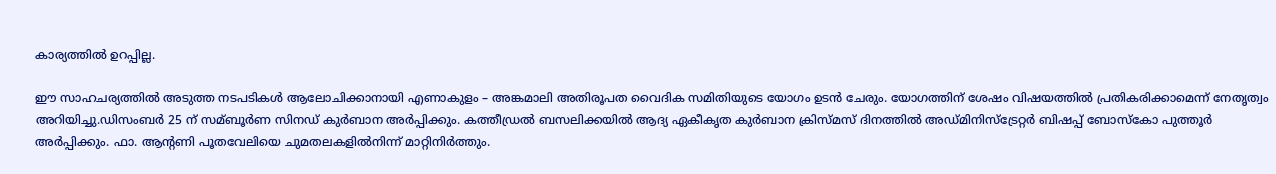കാര്യത്തില്‍ ഉറപ്പില്ല.

ഈ സാഹചര്യത്തില്‍ അടുത്ത നടപടികള്‍ ആലോചിക്കാനായി എണാകുളം – അങ്കമാലി അതിരൂപത വൈദിക സമിതിയുടെ യോഗം ഉടൻ ചേരും. യോഗത്തിന് ശേഷം വിഷയത്തില്‍ പ്രതികരിക്കാമെന്ന്‌ നേതൃത്വം അറിയിച്ചു.ഡിസംബര്‍ 25 ന് സമ്ബൂര്‍ണ സിനഡ് കുര്‍ബാന അര്‍പ്പിക്കും. കത്തീഡ്രല്‍ ബസലിക്കയില്‍ ആദ്യ ഏകീകൃത കുര്‍ബാന ക്രിസ്മസ് ദിനത്തില്‍ അഡ്മിനിസ്‌ട്രേറ്റര്‍ ബിഷപ്പ് ബോസ്‌കോ പുത്തൂര്‍ അര്‍പ്പിക്കും. ഫാ. ആന്റണി പൂതവേലിയെ ചുമതലകളില്‍നിന്ന് മാറ്റിനിര്‍ത്തും.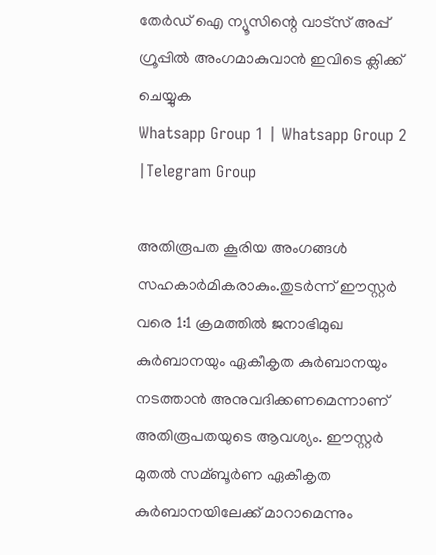തേർഡ് ഐ ന്യൂസിന്റെ വാട്സ് അപ്പ് ഗ്രൂപ്പിൽ അംഗമാകുവാൻ ഇവിടെ ക്ലിക്ക് ചെയ്യുക
Whatsapp Group 1 | Whatsapp Group 2 |Telegram Group

അതിരൂപത കൂരിയ അംഗങ്ങള്‍ സഹകാര്‍മികരാകും.തുടര്‍ന്ന് ഈസ്റ്റര്‍ വരെ 1:1 ക്രമത്തില്‍ ജനാഭിമുഖ കുര്‍ബാനയും ഏകീകൃത കുര്‍ബാനയും നടത്താന്‍ അനുവദിക്കണമെന്നാണ് അതിരൂപതയുടെ ആവശ്യം. ഈസ്റ്റര്‍ മുതല്‍ സമ്ബൂര്‍ണ ഏകീകൃത കുര്‍ബാനയിലേക്ക് മാറാമെന്നും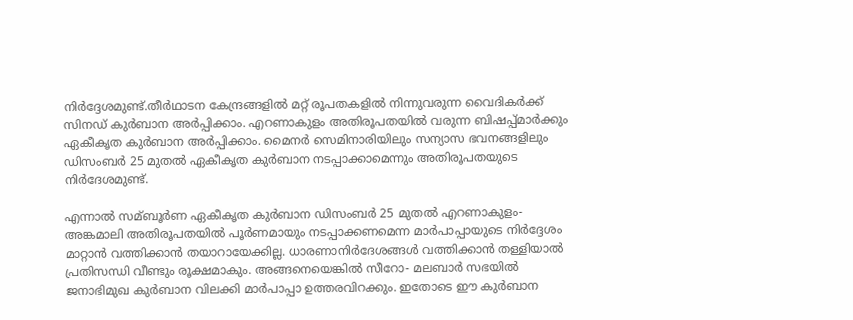നിര്‍ദ്ദേശമുണ്ട്.തീര്‍ഥാടന കേന്ദ്രങ്ങളില്‍ മറ്റ് രൂപതകളില്‍ നിന്നുവരുന്ന വൈദികര്‍ക്ക് സിനഡ് കുര്‍ബാന അര്‍പ്പിക്കാം. എറണാകുളം അതിരൂപതയില്‍ വരുന്ന ബിഷപ്പ്മാര്‍ക്കും ഏകീകൃത കുര്‍ബാന അര്‍പ്പിക്കാം. മൈനര്‍ സെമിനാരിയിലും സന്യാസ ഭവനങ്ങളിലും ഡിസംബര്‍ 25 മുതല്‍ ഏകീകൃത കുര്‍ബാന നടപ്പാക്കാമെന്നും അതിരൂപതയുടെ നിര്‍ദേശമുണ്ട്.

എന്നാല്‍ സമ്ബൂര്‍ണ ഏകീകൃത കുര്‍ബാന ഡിസംബര്‍ 25 മുതല്‍ എറണാകുളം- അങ്കമാലി അതിരൂപതയില്‍ പൂര്‍ണമായും നടപ്പാക്കണമെന്ന മാര്‍പാപ്പായുടെ നിര്‍ദ്ദേശം മാറ്റാന്‍ വത്തിക്കാന്‍ തയാറായേക്കില്ല. ധാരണാനിര്‍ദേശങ്ങള്‍ വത്തിക്കാന്‍ തള്ളിയാല്‍ പ്രതിസന്ധി വീണ്ടും രൂക്ഷമാകും. അങ്ങനെയെങ്കില്‍ സീറോ- മലബാര്‍ സഭയില്‍ ജനാഭിമുഖ കുര്‍ബാന വിലക്കി മാര്‍പാപ്പാ ഉത്തരവിറക്കും. ഇതോടെ ഈ കുര്‍ബാന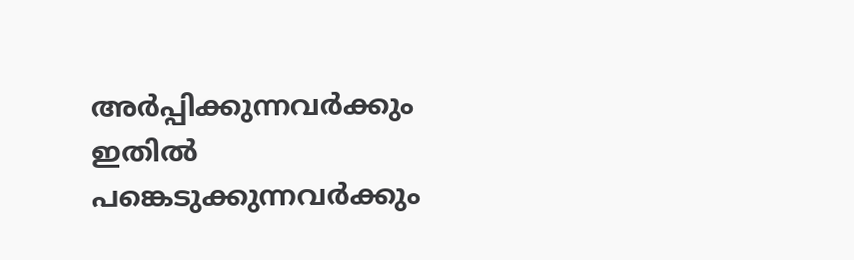അര്‍പ്പിക്കുന്നവര്‍ക്കും ഇതില്‍ പങ്കെടുക്കുന്നവര്‍ക്കും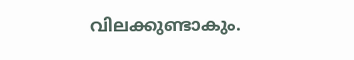വിലക്കുണ്ടാകും.